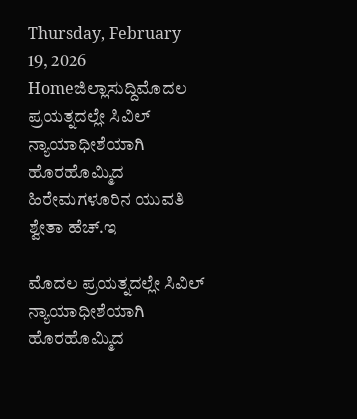Thursday, February 19, 2026
Homeಜಿಲ್ಲಾಸುದ್ದಿಮೊದಲ ಪ್ರಯತ್ನದಲ್ಲೇ ಸಿವಿಲ್ ನ್ಯಾಯಾಧೀಶೆಯಾಗಿ ಹೊರಹೊಮ್ಮಿದ ಹಿರೇಮಗಳೂರಿನ ಯುವತಿ ಶ್ವೇತಾ ಹೆಚ್.ಇ

ಮೊದಲ ಪ್ರಯತ್ನದಲ್ಲೇ ಸಿವಿಲ್ ನ್ಯಾಯಾಧೀಶೆಯಾಗಿ ಹೊರಹೊಮ್ಮಿದ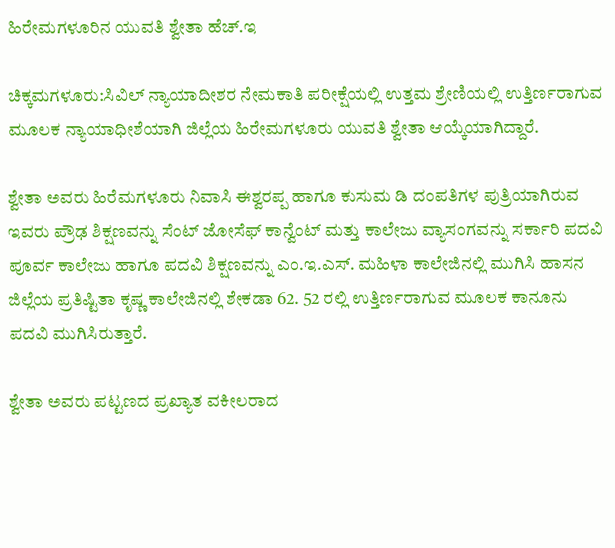ಹಿರೇಮಗಳೂರಿನ ಯುವತಿ ಶ್ವೇತಾ ಹೆಚ್.ಇ

ಚಿಕ್ಕಮಗಳೂರು:ಸಿವಿಲ್ ನ್ಯಾಯಾದೀಶರ ನೇಮಕಾತಿ ಪರೀಕ್ಷೆಯಲ್ಲಿ ಉತ್ತಮ ಶ್ರೇಣಿಯಲ್ಲಿ ಉತ್ತಿರ್ಣರಾಗುವ ಮೂಲಕ ನ್ಯಾಯಾಧೀಶೆಯಾಗಿ ಜಿಲ್ಲೆಯ ಹಿರೇಮಗಳೂರು ಯುವತಿ ಶ್ವೇತಾ ಆಯ್ಕೆಯಾಗಿದ್ದಾರೆ.

ಶ್ವೇತಾ ಅವರು ಹಿರೆಮಗಳೂರು ನಿವಾಸಿ ಈಶ್ವರಪ್ಪ ಹಾಗೂ ಕುಸುಮ ಡಿ ದಂಪತಿಗಳ ಪುತ್ರಿಯಾಗಿರುವ ಇವರು ಪ್ರೌಢ ಶಿಕ್ಷಣವನ್ನು ಸೆಂಟ್ ಜೋಸೆಫ್ ಕಾನ್ವೆಂಟ್ ಮತ್ತು ಕಾಲೇಜು ವ್ಯಾಸಂಗವನ್ನು ಸರ್ಕಾರಿ ಪದವಿ ಪೂರ್ವ ಕಾಲೇಜು ಹಾಗೂ ಪದವಿ ಶಿಕ್ಷಣವನ್ನು ಎಂ.ಇ.ಎಸ್. ಮಹಿಳಾ ಕಾಲೇಜಿನಲ್ಲಿ ಮುಗಿಸಿ ಹಾಸನ ಜಿಲ್ಲೆಯ ಪ್ರತಿಷ್ಟಿತಾ ಕೃಷ್ಣ ಕಾಲೇಜಿನಲ್ಲಿ ಶೇಕಡಾ 62. 52 ರಲ್ಲಿ ಉತ್ತಿರ್ಣರಾಗುವ ಮೂಲಕ ಕಾನೂನು ಪದವಿ ಮುಗಿಸಿರುತ್ತಾರೆ.

ಶ್ವೇತಾ ಅವರು ಪಟ್ಟಣದ ಪ್ರಖ್ಯಾತ ವಕೀಲರಾದ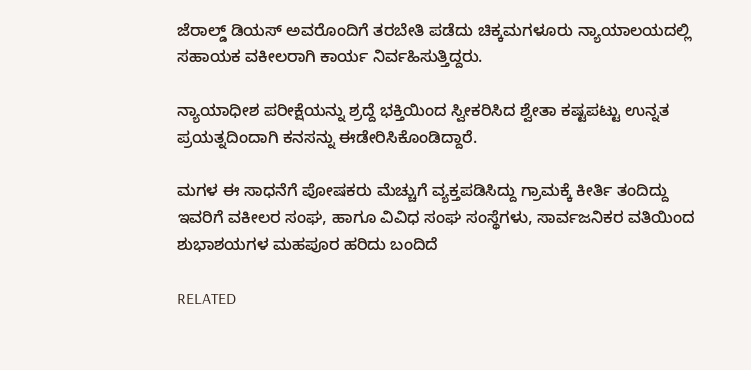ಜೆರಾಲ್ಡ್ ಡಿಯಸ್ ಅವರೊಂದಿಗೆ ತರಬೇತಿ ಪಡೆದು ಚಿಕ್ಕಮಗಳೂರು ನ್ಯಾಯಾಲಯದಲ್ಲಿ ಸಹಾಯಕ ವಕೀಲರಾಗಿ ಕಾರ್ಯ ನಿರ್ವಹಿಸುತ್ತಿದ್ದರು.

ನ್ಯಾಯಾಧೀಶ ಪರೀಕ್ಷೆಯನ್ನು ಶ್ರದ್ದೆ ಭಕ್ತಿಯಿಂದ ಸ್ವೀಕರಿಸಿದ ಶ್ವೇತಾ ಕಷ್ಟಪಟ್ಟು ಉನ್ನತ ಪ್ರಯತ್ನದಿಂದಾಗಿ ಕನಸನ್ನು ಈಡೇರಿಸಿಕೊಂಡಿದ್ದಾರೆ.

ಮಗಳ ಈ ಸಾಧನೆಗೆ ಪೋಷಕರು ಮೆಚ್ಚುಗೆ ವ್ಯಕ್ತಪಡಿಸಿದ್ದು ಗ್ರಾಮಕ್ಕೆ ಕೀರ್ತಿ ತಂದಿದ್ದು ಇವರಿಗೆ ವಕೀಲರ ಸಂಘ, ಹಾಗೂ ವಿವಿಧ ಸಂಘ ಸಂಸ್ಥೆಗಳು, ಸಾರ್ವಜನಿಕರ ವತಿಯಿಂದ ಶುಭಾಶಯಗಳ ಮಹಪೂರ ಹರಿದು ಬಂದಿದೆ

RELATED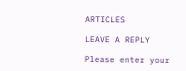ARTICLES

LEAVE A REPLY

Please enter your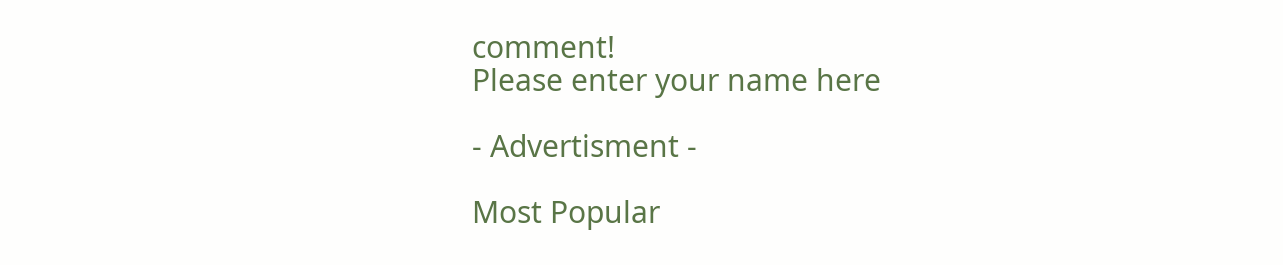comment!
Please enter your name here

- Advertisment -

Most Popular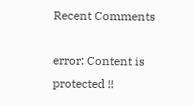Recent Comments

error: Content is protected !!